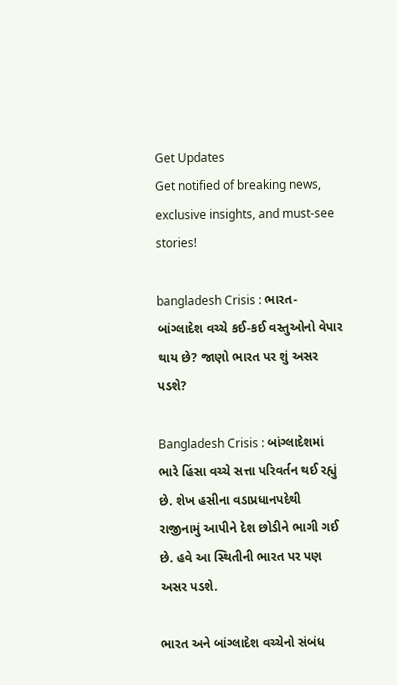Get Updates
Get notified of breaking news, exclusive insights, and must-see stories!

bangladesh Crisis : ભારત-બાંગ્લાદેશ વચ્ચે કઈ-કઈ વસ્તુઓનો વેપાર થાય છે? જાણો ભારત પર શું અસર પડશે?

Bangladesh Crisis : બાંગ્લાદેશમાં ભારે હિંસા વચ્ચે સત્તા પરિવર્તન થઈ રહ્યું છે. શેખ હસીના વડાપ્રધાનપદેથી રાજીનામું આપીને દેશ છોડીને ભાગી ગઈ છે. હવે આ સ્થિતીની ભારત પર પણ અસર પડશે.

ભારત અને બાંગ્લાદેશ વચ્ચેનો સંબંધ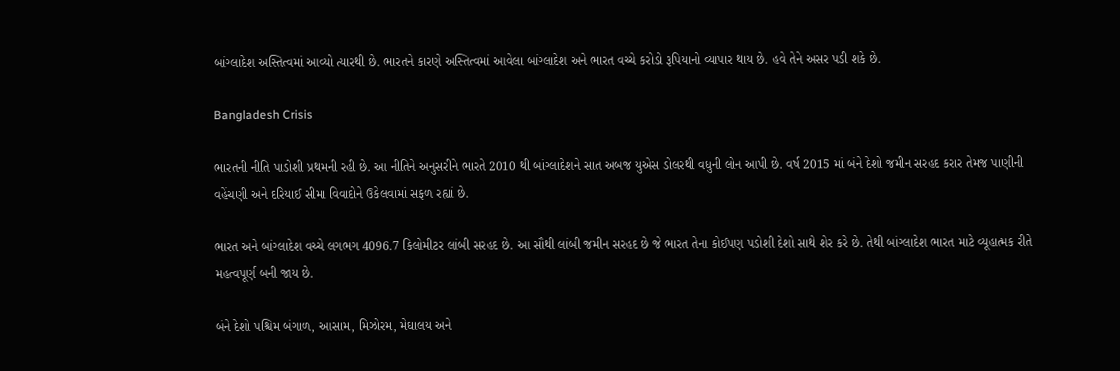બાંગ્લાદેશ અસ્તિત્વમાં આવ્યો ત્યારથી છે. ભારતને કારણે અસ્તિત્વમાં આવેલા બાંગ્લાદેશ અને ભારત વચ્ચે કરોડો રૂપિયાનો વ્યાપાર થાય છે. હવે તેને અસર પડી શકે છે.

Bangladesh Crisis

ભારતની નીતિ પાડોશી પ્રથમની રહી છે. આ નીતિને અનુસરીને ભારતે 2010 થી બાંગ્લાદેશને સાત અબજ યુએસ ડોલરથી વધુની લોન આપી છે. વર્ષ 2015 માં બંને દેશો જમીન સરહદ કરાર તેમજ પાણીની વહેંચણી અને દરિયાઈ સીમા વિવાદોને ઉકેલવામાં સફળ રહ્યાં છે.

ભારત અને બાંગ્લાદેશ વચ્ચે લગભગ 4096.7 કિલોમીટર લાંબી સરહદ છે. આ સૌથી લાંબી જમીન સરહદ છે જે ભારત તેના કોઈપણ પડોશી દેશો સાથે શેર કરે છે. તેથી બાંગ્લાદેશ ભારત માટે વ્યૂહાત્મક રીતે મહત્વપૂર્ણ બની જાય છે.

બંને દેશો પશ્ચિમ બંગાળ, આસામ, મિઝોરમ, મેઘાલય અને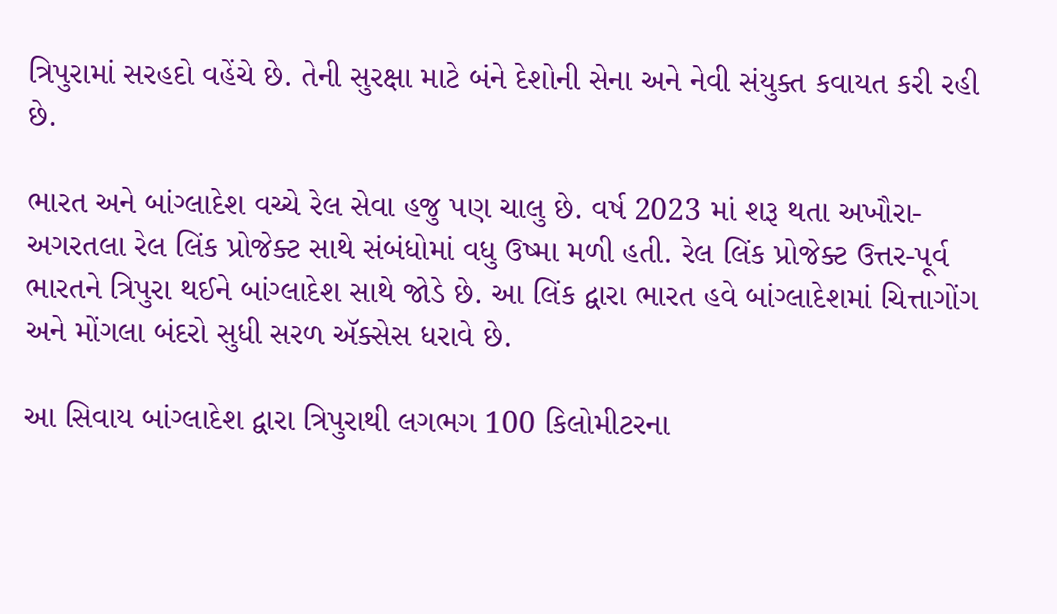ત્રિપુરામાં સરહદો વહેંચે છે. તેની સુરક્ષા માટે બંને દેશોની સેના અને નેવી સંયુક્ત કવાયત કરી રહી છે.

ભારત અને બાંગ્લાદેશ વચ્ચે રેલ સેવા હજુ પણ ચાલુ છે. વર્ષ 2023 માં શરૂ થતા અખૌરા-અગરતલા રેલ લિંક પ્રોજેક્ટ સાથે સંબંધોમાં વધુ ઉષ્મા મળી હતી. રેલ લિંક પ્રોજેક્ટ ઉત્તર-પૂર્વ ભારતને ત્રિપુરા થઈને બાંગ્લાદેશ સાથે જોડે છે. આ લિંક દ્વારા ભારત હવે બાંગ્લાદેશમાં ચિત્તાગોંગ અને મોંગલા બંદરો સુધી સરળ ઍક્સેસ ધરાવે છે.

આ સિવાય બાંગ્લાદેશ દ્વારા ત્રિપુરાથી લગભગ 100 કિલોમીટરના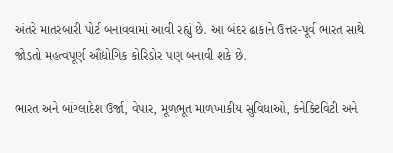અંતરે માતરબારી પોર્ટ બનાવવામાં આવી રહ્યું છે. આ બંદર ઢાકાને ઉત્તર-પૂર્વ ભારત સાથે જોડતો મહત્વપૂર્ણ ઔદ્યોગિક કોરિડોર પણ બનાવી શકે છે.

ભારત અને બાંગ્લાદેશ ઉર્જા, વેપાર, મૂળભૂત માળખાકીય સુવિધાઓ, કનેક્ટિવિટી અને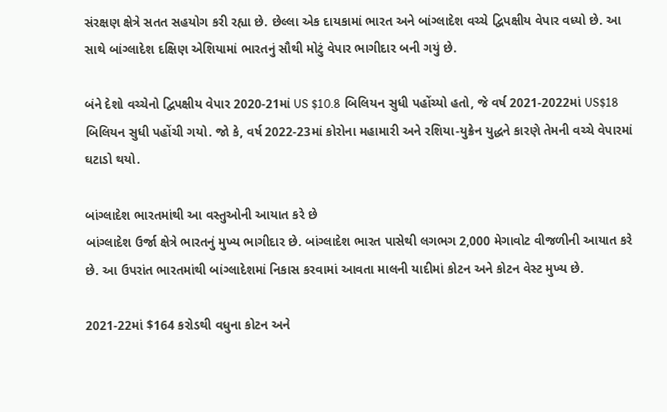સંરક્ષણ ક્ષેત્રે સતત સહયોગ કરી રહ્યા છે. છેલ્લા એક દાયકામાં ભારત અને બાંગ્લાદેશ વચ્ચે દ્વિપક્ષીય વેપાર વધ્યો છે. આ સાથે બાંગ્લાદેશ દક્ષિણ એશિયામાં ભારતનું સૌથી મોટું વેપાર ભાગીદાર બની ગયું છે.

બંને દેશો વચ્ચેનો દ્વિપક્ષીય વેપાર 2020-21માં US $10.8 બિલિયન સુધી પહોંચ્યો હતો, જે વર્ષ 2021-2022માં US$18 બિલિયન સુધી પહોંચી ગયો. જો કે, વર્ષ 2022-23માં કોરોના મહામારી અને રશિયા-યુક્રેન યુદ્ધને કારણે તેમની વચ્ચે વેપારમાં ઘટાડો થયો.

બાંગ્લાદેશ ભારતમાંથી આ વસ્તુઓની આયાત કરે છે
બાંગ્લાદેશ ઉર્જા ક્ષેત્રે ભારતનું મુખ્ય ભાગીદાર છે. બાંગ્લાદેશ ભારત પાસેથી લગભગ 2,000 મેગાવોટ વીજળીની આયાત કરે છે. આ ઉપરાંત ભારતમાંથી બાંગ્લાદેશમાં નિકાસ કરવામાં આવતા માલની યાદીમાં કોટન અને કોટન વેસ્ટ મુખ્ય છે.

2021-22માં $164 કરોડથી વધુના કોટન અને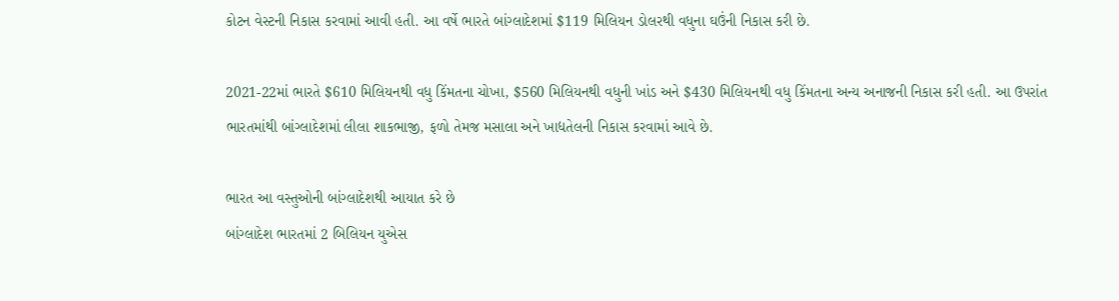કોટન વેસ્ટની નિકાસ કરવામાં આવી હતી. આ વર્ષે ભારતે બાંગ્લાદેશમાં $119 મિલિયન ડોલરથી વધુના ઘઉંની નિકાસ કરી છે.

2021-22માં ભારતે $610 મિલિયનથી વધુ કિંમતના ચોખા, $560 મિલિયનથી વધુની ખાંડ અને $430 મિલિયનથી વધુ કિંમતના અન્ય અનાજની નિકાસ કરી હતી. આ ઉપરાંત ભારતમાંથી બાંગ્લાદેશમાં લીલા શાકભાજી, ફળો તેમજ મસાલા અને ખાદ્યતેલની નિકાસ કરવામાં આવે છે.

ભારત આ વસ્તુઓની બાંગ્લાદેશથી આયાત કરે છે
બાંગ્લાદેશ ભારતમાં 2 બિલિયન યુએસ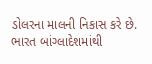ડોલરના માલની નિકાસ કરે છે. ભારત બાંગ્લાદેશમાંથી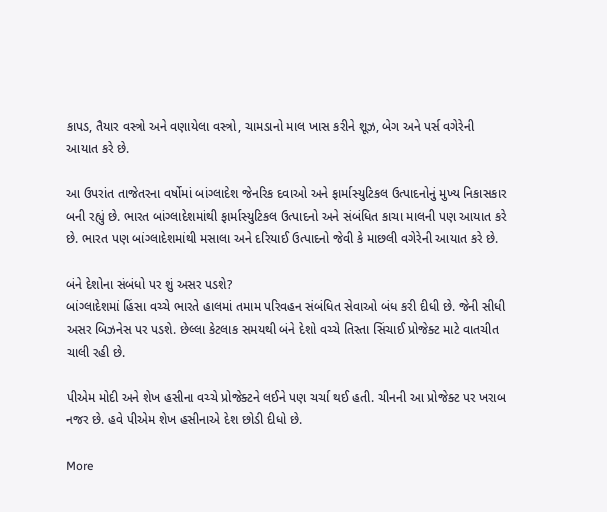કાપડ, તૈયાર વસ્ત્રો અને વણાયેલા વસ્ત્રો, ચામડાનો માલ ખાસ કરીને શૂઝ, બેગ અને પર્સ વગેરેની આયાત કરે છે.

આ ઉપરાંત તાજેતરના વર્ષોમાં બાંગ્લાદેશ જેનરિક દવાઓ અને ફાર્માસ્યુટિકલ ઉત્પાદનોનું મુખ્ય નિકાસકાર બની રહ્યું છે. ભારત બાંગ્લાદેશમાંથી ફાર્માસ્યુટિકલ ઉત્પાદનો અને સંબંધિત કાચા માલની પણ આયાત કરે છે. ભારત પણ બાંગ્લાદેશમાંથી મસાલા અને દરિયાઈ ઉત્પાદનો જેવી કે માછલી વગેરેની આયાત કરે છે.

બંને દેશોના સંબંધો પર શું અસર પડશે?
બાંગ્લાદેશમાં હિંસા વચ્ચે ભારતે હાલમાં તમામ પરિવહન સંબંધિત સેવાઓ બંધ કરી દીધી છે. જેની સીધી અસર બિઝનેસ પર પડશે. છેલ્લા કેટલાક સમયથી બંને દેશો વચ્ચે તિસ્તા સિંચાઈ પ્રોજેક્ટ માટે વાતચીત ચાલી રહી છે.

પીએમ મોદી અને શેખ હસીના વચ્ચે પ્રોજેક્ટને લઈને પણ ચર્ચા થઈ હતી. ચીનની આ પ્રોજેક્ટ પર ખરાબ નજર છે. હવે પીએમ શેખ હસીનાએ દેશ છોડી દીધો છે.

More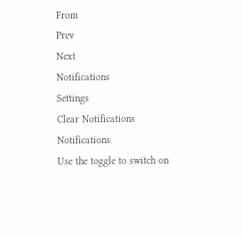From
Prev
Next
Notifications
Settings
Clear Notifications
Notifications
Use the toggle to switch on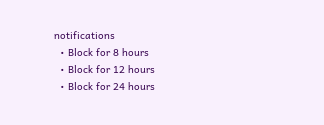notifications
  • Block for 8 hours
  • Block for 12 hours
  • Block for 24 hours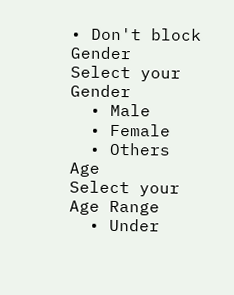• Don't block
Gender
Select your Gender
  • Male
  • Female
  • Others
Age
Select your Age Range
  • Under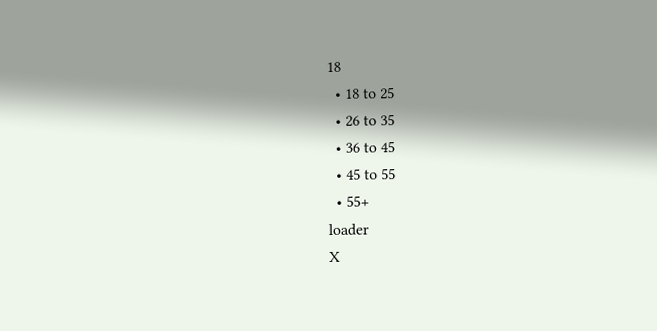18
  • 18 to 25
  • 26 to 35
  • 36 to 45
  • 45 to 55
  • 55+
loader
X